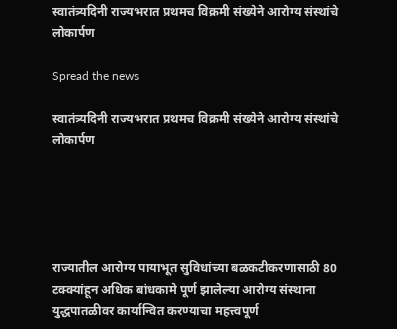स्वातंत्र्यदिनी राज्यभरात प्रथमच विक्रमी संख्येने आरोग्य संस्थांचे लोकार्पण

Spread the news

स्वातंत्र्यदिनी राज्यभरात प्रथमच विक्रमी संख्येने आरोग्य संस्थांचे लोकार्पण





राज्यातील आरोग्य पायाभूत सुविधांच्या बळकटीकरणासाठी 80 टक्क्यांहून अधिक बांधकामे पूर्ण झालेल्या आरोग्य संस्थाना युद्धपातळीवर कार्यान्वित करण्याचा महत्त्वपूर्ण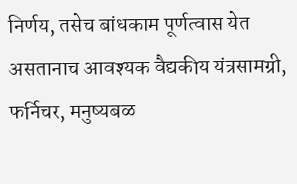निर्णय, तसेच बांधकाम पूर्णत्वास येत असतानाच आवश्यक वैद्यकीय यंत्रसामग्री, फर्निचर, मनुष्यबळ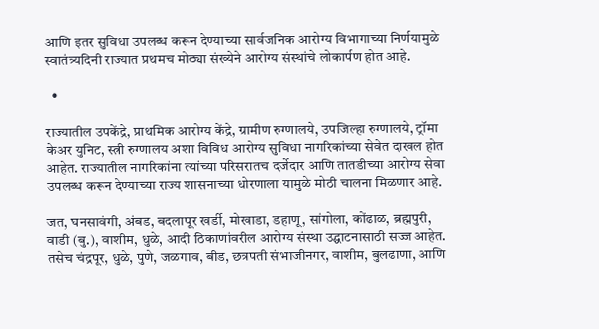आणि इतर सुविधा उपलब्ध करून देण्याच्या सार्वजनिक आरोग्य विभागाच्या निर्णयामुळे स्वातंत्र्यदिनी राज्यात प्रथमच मोठ्या संख्येने आरोग्य संस्थांचे लोकार्पण होत आहे.

  •

राज्यातील उपकेंद्रे, प्राथमिक आरोग्य केंद्रे, ग्रामीण रुग्णालये, उपजिल्हा रुग्णालये, ट्रॉमा केअर युनिट, स्त्री रुग्णालय अशा विविध आरोग्य सुविधा नागरिकांच्या सेवेत दाखल होत आहेत. राज्यातील नागरिकांना त्यांच्या परिसरातच दर्जेदार आणि तातडीच्या आरोग्य सेवा उपलब्ध करून देण्याच्या राज्य शासनाच्या धोरणाला यामुळे मोठी चालना मिळणार आहे.

जत, घनसावंगी, अंबड, बदलापूर खर्डी, मोखाडा, डहाणू, सांगोला, कोंढाळ, ब्रह्मपुरी, वाडी (बु.), वाशीम, धुळे, आदी ठिकाणांवरील आरोग्य संस्था उद्घाटनासाठी सज्ज आहेत. तसेच चंद्रपूर, धुळे, पुणे, जळगाव, बीड, छत्रपती संभाजीनगर, वाशीम, बुलढाणा, आणि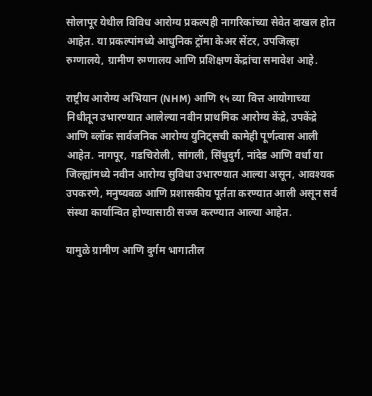सोलापूर येथील विविध आरोग्य प्रकल्पही नागरिकांच्या सेवेत दाखल होत आहेत. या प्रकल्पांमध्ये आधुनिक ट्रॉमा केअर सेंटर, उपजिल्हा रुग्णालये, ग्रामीण रुग्णालय आणि प्रशिक्षण केंद्रांचा समावेश आहे.

राष्ट्रीय आरोग्य अभियान (NHM) आणि १५ व्या वित्त आयोगाच्या निधीतून उभारण्यात आलेल्या नवीन प्राथमिक आरोग्य केंद्रे, उपकेंद्रे आणि ब्लॉक सार्वजनिक आरोग्य युनिट्सची कामेही पूर्णत्वास आली आहेत. नागपूर, गडचिरोली, सांगली, सिंधुदुर्ग, नांदेड आणि वर्धा या जिल्ह्यांमध्ये नवीन आरोग्य सुविधा उभारण्यात आल्या असून, आवश्यक उपकरणे, मनुष्यबळ आणि प्रशासकीय पूर्तता करण्यात आली असून सर्व संस्था कार्यान्वित होण्यासाठी सज्ज करण्यात आल्या आहेत.

यामुळे ग्रामीण आणि दुर्गम भागातील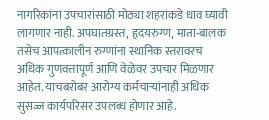नागरिकांना उपचारांसाठी मोठ्या शहरांकडे धाव घ्यावी लागणार नाही. अपघातग्रस्त, हृदयरुग्ण, माता-बालक तसेच आपत्कालीन रुग्णांना स्थानिक स्तरावरच अधिक गुणवत्तापूर्ण आणि वेळेवर उपचार मिळणार आहेत. याचबरोबर आरोग्य कर्मचाऱ्यांनाही अधिक सुसज्ज कार्यपरिसर उपलब्ध होणार आहे.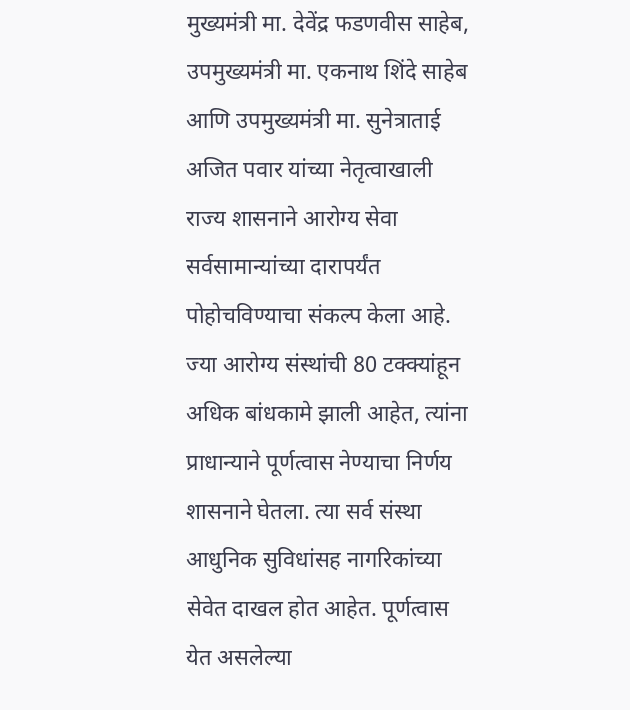मुख्यमंत्री मा. देवेंद्र फडणवीस साहेब, उपमुख्यमंत्री मा. एकनाथ शिंदे साहेब आणि उपमुख्यमंत्री मा. सुनेत्राताई अजित पवार यांच्या नेतृत्वाखाली राज्य शासनाने आरोग्य सेवा सर्वसामान्यांच्या दारापर्यंत पोहोचविण्याचा संकल्प केला आहे. ज्या आरोग्य संस्थांची 80 टक्क्यांहून अधिक बांधकामे झाली आहेत, त्यांना प्राधान्याने पूर्णत्वास नेण्याचा निर्णय शासनाने घेतला. त्या सर्व संस्था आधुनिक सुविधांसह नागरिकांच्या सेवेत दाखल होत आहेत. पूर्णत्वास येत असलेल्या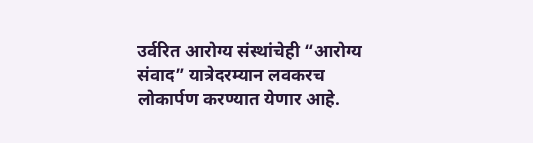उर्वरित आरोग्य संस्थांचेही “आरोग्य संवाद” यात्रेदरम्यान लवकरच लोकार्पण करण्यात येणार आहे.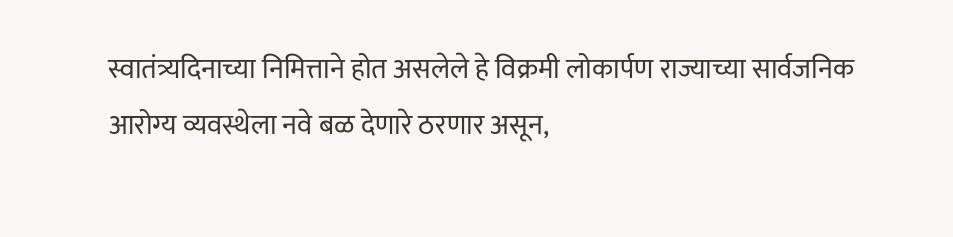स्वातंत्र्यदिनाच्या निमित्ताने होत असलेले हे विक्रमी लोकार्पण राज्याच्या सार्वजनिक आरोग्य व्यवस्थेला नवे बळ देणारे ठरणार असून,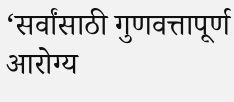‘सर्वांसाठी गुणवत्तापूर्ण आरोग्य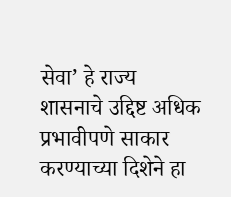सेवा’ हे राज्य शासनाचे उद्दिष्ट अधिक प्रभावीपणे साकार करण्याच्या दिशेने हा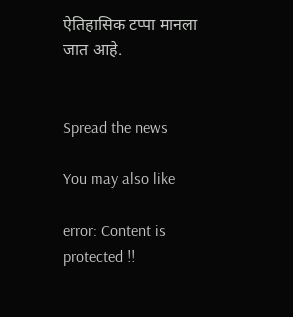ऐतिहासिक टप्पा मानला जात आहे.


Spread the news

You may also like

error: Content is protected !!